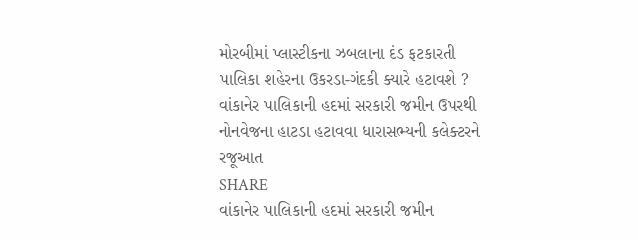મોરબીમાં પ્લાસ્ટીકના ઝબલાના દંડ ફટકારતી પાલિકા શહેરના ઉકરડા-ગંદકી ક્યારે હટાવશે ?
વાંકાનેર પાલિકાની હદમાં સરકારી જમીન ઉપરથી નોનવેજના હાટડા હટાવવા ધારાસભ્યની કલેક્ટરને રજૂઆત
SHARE
વાંકાનેર પાલિકાની હદમાં સરકારી જમીન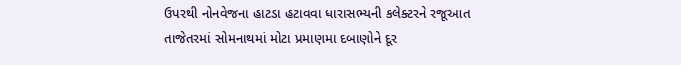ઉપરથી નોનવેજના હાટડા હટાવવા ધારાસભ્યની કલેક્ટરને રજૂઆત
તાજેતરમાં સોમનાથમાં મોટા પ્રમાણમા દબાણોને દૂર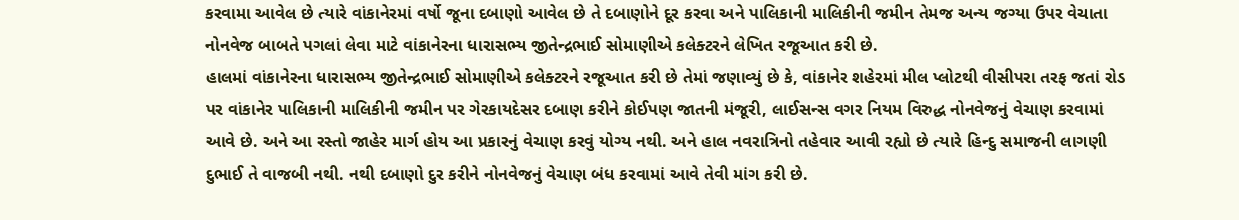કરવામા આવેલ છે ત્યારે વાંકાનેરમાં વર્ષો જૂના દબાણો આવેલ છે તે દબાણોને દૂર કરવા અને પાલિકાની માલિકીની જમીન તેમજ અન્ય જગ્યા ઉપર વેચાતા નોનવેજ બાબતે પગલાં લેવા માટે વાંકાનેરના ધારાસભ્ય જીતેન્દ્રભાઈ સોમાણીએ કલેક્ટરને લેખિત રજૂઆત કરી છે.
હાલમાં વાંકાનેરના ધારાસભ્ય જીતેન્દ્રભાઈ સોમાણીએ કલેક્ટરને રજૂઆત કરી છે તેમાં જણાવ્યું છે કે, વાંકાનેર શહેરમાં મીલ પ્લોટથી વીસીપરા તરફ જતાં રોડ પર વાંકાનેર પાલિકાની માલિકીની જમીન પર ગેરકાયદેસર દબાણ કરીને કોઈપણ જાતની મંજૂરી, લાઈસન્સ વગર નિયમ વિરુદ્ધ નોનવેજનું વેચાણ કરવામાં આવે છે. અને આ રસ્તો જાહેર માર્ગ હોય આ પ્રકારનું વેચાણ કરવું યોગ્ય નથી. અને હાલ નવરાત્રિનો તહેવાર આવી રહ્યો છે ત્યારે હિન્દુ સમાજની લાગણી દુભાઈ તે વાજબી નથી. નથી દબાણો દુર કરીને નોનવેજનું વેચાણ બંધ કરવામાં આવે તેવી માંગ કરી છે.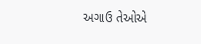અગાઉ તેઓએ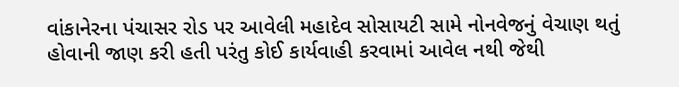વાંકાનેરના પંચાસર રોડ પર આવેલી મહાદેવ સોસાયટી સામે નોનવેજનું વેચાણ થતું હોવાની જાણ કરી હતી પરંતુ કોઈ કાર્યવાહી કરવામાં આવેલ નથી જેથી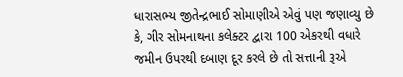ધારાસભ્ય જીતેન્દ્રભાઈ સોમાણીએ એવું પણ જણાવ્યુ છે કે, ગીર સોમનાથના કલેક્ટર દ્વારા 100 એકરથી વધારે જમીન ઉપરથી દબાણ દૂર કરલે છે તો સત્તાની રૂએ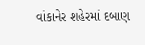વાંકાનેર શહેરમાં દબાણ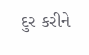દુર કરીને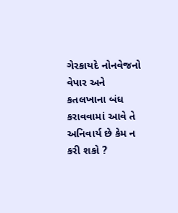ગેરકાયદે નોનવેજનો વેપાર અને કતલખાના બંધ કરાવવામાં આવે તે અનિવાર્ય છે કેમ ન કરી શકો ?